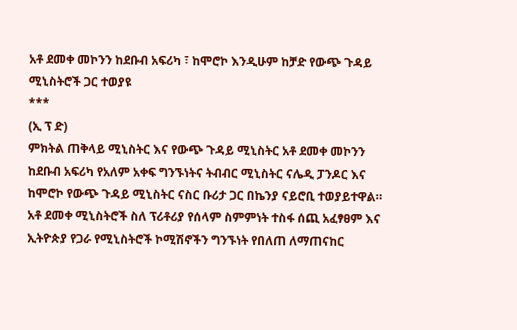አቶ ደመቀ መኮንን ከደቡብ አፍሪካ ፣ ከሞሮኮ እንዲሁም ከቻድ የውጭ ጉዳይ ሚኒስትሮች ጋር ተወያዩ
***
(ኢ ፕ ድ)
ምክትል ጠቅላይ ሚኒስትር እና የውጭ ጉዳይ ሚኒስትር አቶ ደመቀ መኮንን ከደቡብ አፍሪካ የአለም አቀፍ ግንኙነትና ትብብር ሚኒስትር ናሌዲ ፓንዶር እና ከሞሮኮ የውጭ ጉዳይ ሚኒስትር ናስር ቡሪታ ጋር በኬንያ ናይሮቢ ተወያይተዋል።
አቶ ደመቀ ሚኒስትሮች ስለ ፕሪቶሪያ የሰላም ስምምነት ተስፋ ሰጪ አፈፃፀም እና ኢትዮጵያ የጋራ የሚኒስትሮች ኮሚሽኖችን ግንኙነት የበለጠ ለማጠናከር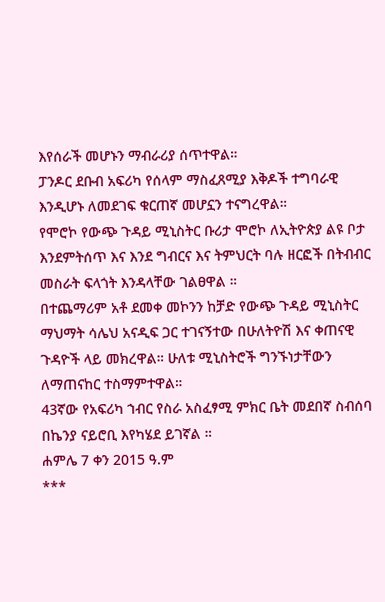እየሰራች መሆኑን ማብራሪያ ሰጥተዋል።
ፓንዶር ደቡብ አፍሪካ የሰላም ማስፈጸሚያ እቅዶች ተግባራዊ እንዲሆኑ ለመደገፍ ቁርጠኛ መሆኗን ተናግረዋል።
የሞሮኮ የውጭ ጉዳይ ሚኒስትር ቡሪታ ሞሮኮ ለኢትዮጵያ ልዩ ቦታ እንደምትሰጥ እና እንደ ግብርና እና ትምህርት ባሉ ዘርፎች በትብብር መስራት ፍላጎት እንዳላቸው ገልፀዋል ።
በተጨማሪም አቶ ደመቀ መኮንን ከቻድ የውጭ ጉዳይ ሚኒስትር ማህማት ሳሌህ አናዲፍ ጋር ተገናኝተው በሁለትዮሽ እና ቀጠናዊ ጉዳዮች ላይ መክረዋል። ሁለቱ ሚኒስትሮች ግንኙነታቸውን ለማጠናከር ተስማምተዋል።
43ኛው የአፍሪካ ኀብር የስራ አስፈፃሚ ምክር ቤት መደበኛ ስብሰባ በኬንያ ናይሮቢ እየካሄደ ይገኛል ።
ሐምሌ 7 ቀን 2015 ዓ.ም
***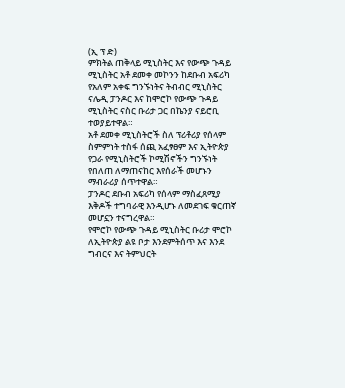(ኢ ፕ ድ)
ምክትል ጠቅላይ ሚኒስትር እና የውጭ ጉዳይ ሚኒስትር አቶ ደመቀ መኮንን ከደቡብ አፍሪካ የአለም አቀፍ ግንኙነትና ትብብር ሚኒስትር ናሌዲ ፓንዶር እና ከሞሮኮ የውጭ ጉዳይ ሚኒስትር ናስር ቡሪታ ጋር በኬንያ ናይሮቢ ተወያይተዋል።
አቶ ደመቀ ሚኒስትሮች ስለ ፕሪቶሪያ የሰላም ስምምነት ተስፋ ሰጪ አፈፃፀም እና ኢትዮጵያ የጋራ የሚኒስትሮች ኮሚሽኖችን ግንኙነት የበለጠ ለማጠናከር እየሰራች መሆኑን ማብራሪያ ሰጥተዋል።
ፓንዶር ደቡብ አፍሪካ የሰላም ማስፈጸሚያ እቅዶች ተግባራዊ እንዲሆኑ ለመደገፍ ቁርጠኛ መሆኗን ተናግረዋል።
የሞሮኮ የውጭ ጉዳይ ሚኒስትር ቡሪታ ሞሮኮ ለኢትዮጵያ ልዩ ቦታ እንደምትሰጥ እና እንደ ግብርና እና ትምህርት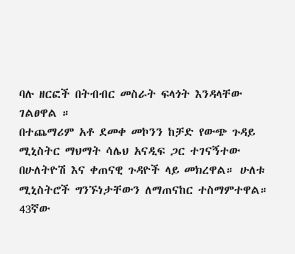ባሉ ዘርፎች በትብብር መስራት ፍላጎት እንዳላቸው ገልፀዋል ።
በተጨማሪም አቶ ደመቀ መኮንን ከቻድ የውጭ ጉዳይ ሚኒስትር ማህማት ሳሌህ አናዲፍ ጋር ተገናኝተው በሁለትዮሽ እና ቀጠናዊ ጉዳዮች ላይ መክረዋል። ሁለቱ ሚኒስትሮች ግንኙነታቸውን ለማጠናከር ተስማምተዋል።
43ኛው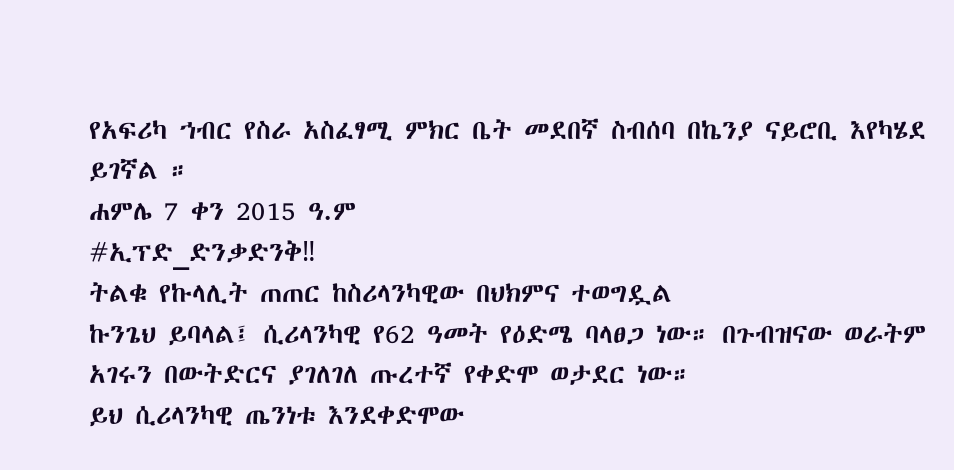የአፍሪካ ኀብር የስራ አስፈፃሚ ምክር ቤት መደበኛ ስብሰባ በኬንያ ናይሮቢ እየካሄደ ይገኛል ።
ሐምሌ 7 ቀን 2015 ዓ.ም
#ኢፕድ_ድንቃድንቅ‼
ትልቁ የኩላሊት ጠጠር ከስሪላንካዊው በህክምና ተወግዷል
ኩንጌህ ይባላል፤ ሲሪላንካዊ የ62 ዓመት የዕድሜ ባላፀጋ ነው። በጉብዝናው ወራትም አገሩን በውትድርና ያገለገለ ጡረተኛ የቀድሞ ወታደር ነው።
ይህ ሲሪላንካዊ ጤንነቱ እንደቀድሞው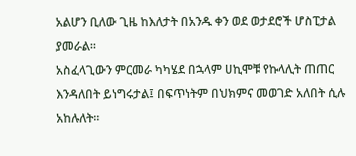አልሆን ቢለው ጊዜ ከእለታት በአንዱ ቀን ወደ ወታደሮች ሆስፒታል ያመራል።
አስፈላጊውን ምርመራ ካካሄደ በኋላም ሀኪሞቹ የኩላሊት ጠጠር እንዳለበት ይነግሩታል፤ በፍጥነትም በህክምና መወገድ አለበት ሲሉ አከሉለት።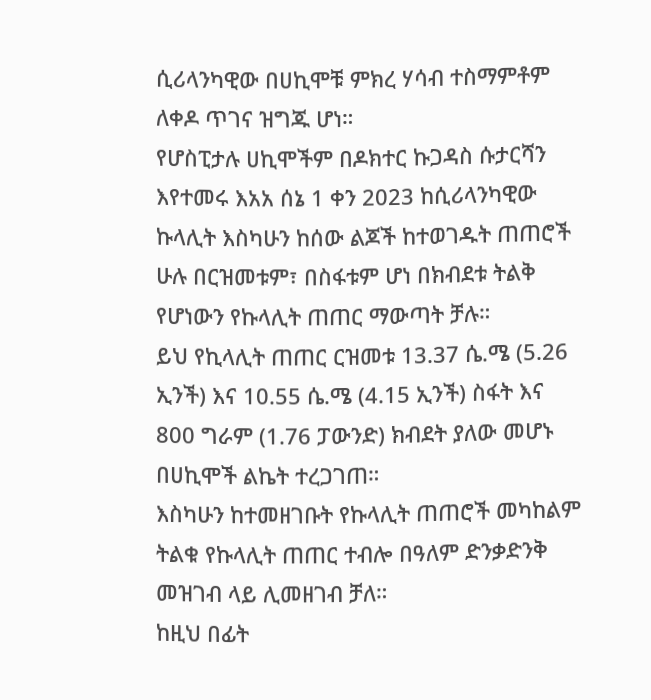ሲሪላንካዊው በሀኪሞቹ ምክረ ሃሳብ ተስማምቶም ለቀዶ ጥገና ዝግጁ ሆነ።
የሆስፒታሉ ሀኪሞችም በዶክተር ኩጋዳስ ሱታርሻን እየተመሩ እአአ ሰኔ 1 ቀን 2023 ከሲሪላንካዊው ኩላሊት እስካሁን ከሰው ልጆች ከተወገዱት ጠጠሮች ሁሉ በርዝመቱም፣ በስፋቱም ሆነ በክብደቱ ትልቅ የሆነውን የኩላሊት ጠጠር ማውጣት ቻሉ።
ይህ የኪላሊት ጠጠር ርዝመቱ 13.37 ሴ.ሜ (5.26 ኢንች) እና 10.55 ሴ.ሜ (4.15 ኢንች) ስፋት እና 800 ግራም (1.76 ፓውንድ) ክብደት ያለው መሆኑ በሀኪሞች ልኬት ተረጋገጠ።
እስካሁን ከተመዘገቡት የኩላሊት ጠጠሮች መካከልም ትልቁ የኩላሊት ጠጠር ተብሎ በዓለም ድንቃድንቅ መዝገብ ላይ ሊመዘገብ ቻለ።
ከዚህ በፊት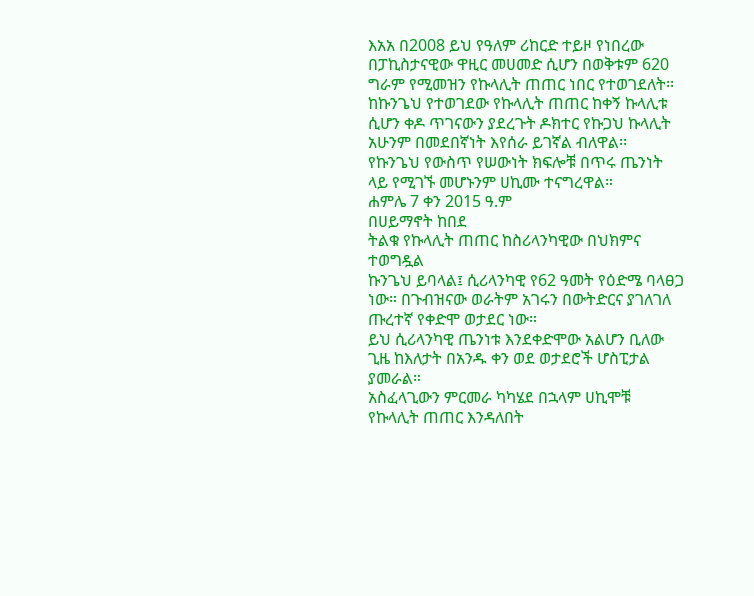እአአ በ2008 ይህ የዓለም ሪከርድ ተይዞ የነበረው በፓኪስታናዊው ዋዚር መሀመድ ሲሆን በወቅቱም 620 ግራም የሚመዝን የኩላሊት ጠጠር ነበር የተወገደለት፡፡
ከኩንጌህ የተወገደው የኩላሊት ጠጠር ከቀኝ ኩላሊቱ ሲሆን ቀዶ ጥገናውን ያደረጉት ዶክተር የኩጋህ ኩላሊት አሁንም በመደበኛነት እየሰራ ይገኛል ብለዋል፡፡
የኩንጌህ የውስጥ የሠውነት ክፍሎቹ በጥሩ ጤንነት ላይ የሚገኙ መሆኑንም ሀኪሙ ተናግረዋል።
ሐምሌ 7 ቀን 2015 ዓ.ም
በሀይማኖት ከበደ
ትልቁ የኩላሊት ጠጠር ከስሪላንካዊው በህክምና ተወግዷል
ኩንጌህ ይባላል፤ ሲሪላንካዊ የ62 ዓመት የዕድሜ ባላፀጋ ነው። በጉብዝናው ወራትም አገሩን በውትድርና ያገለገለ ጡረተኛ የቀድሞ ወታደር ነው።
ይህ ሲሪላንካዊ ጤንነቱ እንደቀድሞው አልሆን ቢለው ጊዜ ከእለታት በአንዱ ቀን ወደ ወታደሮች ሆስፒታል ያመራል።
አስፈላጊውን ምርመራ ካካሄደ በኋላም ሀኪሞቹ የኩላሊት ጠጠር እንዳለበት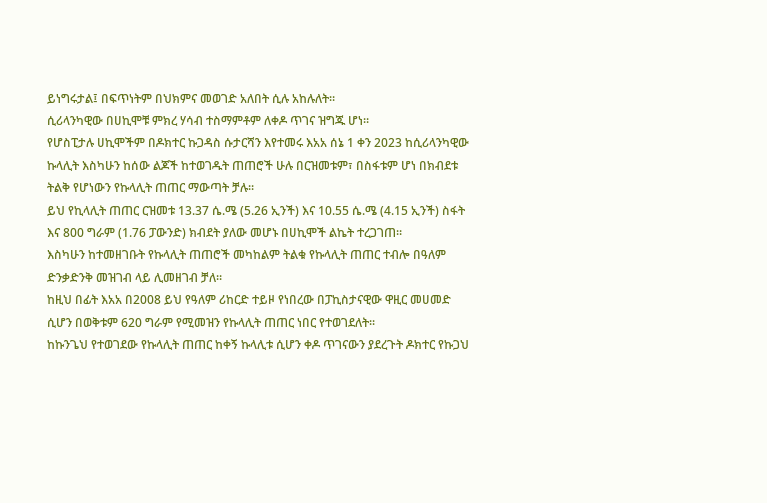ይነግሩታል፤ በፍጥነትም በህክምና መወገድ አለበት ሲሉ አከሉለት።
ሲሪላንካዊው በሀኪሞቹ ምክረ ሃሳብ ተስማምቶም ለቀዶ ጥገና ዝግጁ ሆነ።
የሆስፒታሉ ሀኪሞችም በዶክተር ኩጋዳስ ሱታርሻን እየተመሩ እአአ ሰኔ 1 ቀን 2023 ከሲሪላንካዊው ኩላሊት እስካሁን ከሰው ልጆች ከተወገዱት ጠጠሮች ሁሉ በርዝመቱም፣ በስፋቱም ሆነ በክብደቱ ትልቅ የሆነውን የኩላሊት ጠጠር ማውጣት ቻሉ።
ይህ የኪላሊት ጠጠር ርዝመቱ 13.37 ሴ.ሜ (5.26 ኢንች) እና 10.55 ሴ.ሜ (4.15 ኢንች) ስፋት እና 800 ግራም (1.76 ፓውንድ) ክብደት ያለው መሆኑ በሀኪሞች ልኬት ተረጋገጠ።
እስካሁን ከተመዘገቡት የኩላሊት ጠጠሮች መካከልም ትልቁ የኩላሊት ጠጠር ተብሎ በዓለም ድንቃድንቅ መዝገብ ላይ ሊመዘገብ ቻለ።
ከዚህ በፊት እአአ በ2008 ይህ የዓለም ሪከርድ ተይዞ የነበረው በፓኪስታናዊው ዋዚር መሀመድ ሲሆን በወቅቱም 620 ግራም የሚመዝን የኩላሊት ጠጠር ነበር የተወገደለት፡፡
ከኩንጌህ የተወገደው የኩላሊት ጠጠር ከቀኝ ኩላሊቱ ሲሆን ቀዶ ጥገናውን ያደረጉት ዶክተር የኩጋህ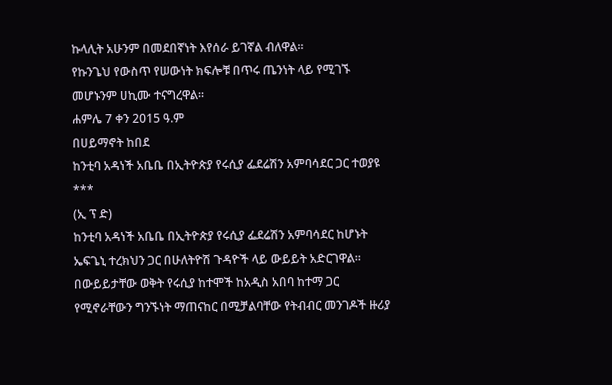ኩላሊት አሁንም በመደበኛነት እየሰራ ይገኛል ብለዋል፡፡
የኩንጌህ የውስጥ የሠውነት ክፍሎቹ በጥሩ ጤንነት ላይ የሚገኙ መሆኑንም ሀኪሙ ተናግረዋል።
ሐምሌ 7 ቀን 2015 ዓ.ም
በሀይማኖት ከበደ
ከንቲባ አዳነች አቤቤ በኢትዮጵያ የሩሲያ ፌደሬሽን አምባሳደር ጋር ተወያዩ
***
(ኢ ፕ ድ)
ከንቲባ አዳነች አቤቤ በኢትዮጵያ የሩሲያ ፌደሬሽን አምባሳደር ከሆኑት ኤፍጌኒ ተረክህን ጋር በሁለትዮሽ ጉዳዮች ላይ ውይይት አድርገዋል።
በውይይታቸው ወቅት የሩሲያ ከተሞች ከአዲስ አበባ ከተማ ጋር የሚኖራቸውን ግንኙነት ማጠናከር በሚቻልባቸው የትብብር መንገዶች ዙሪያ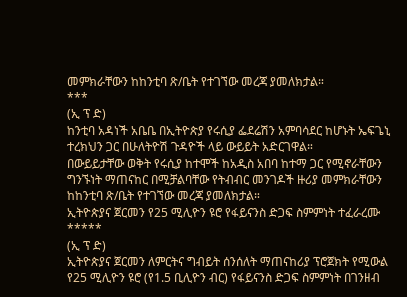መምክራቸውን ከከንቲባ ጽ/ቤት የተገኘው መረጃ ያመለክታል።
***
(ኢ ፕ ድ)
ከንቲባ አዳነች አቤቤ በኢትዮጵያ የሩሲያ ፌደሬሽን አምባሳደር ከሆኑት ኤፍጌኒ ተረክህን ጋር በሁለትዮሽ ጉዳዮች ላይ ውይይት አድርገዋል።
በውይይታቸው ወቅት የሩሲያ ከተሞች ከአዲስ አበባ ከተማ ጋር የሚኖራቸውን ግንኙነት ማጠናከር በሚቻልባቸው የትብብር መንገዶች ዙሪያ መምክራቸውን ከከንቲባ ጽ/ቤት የተገኘው መረጃ ያመለክታል።
ኢትዮጵያና ጀርመን የ25 ሚሊዮን ዩሮ የፋይናንስ ድጋፍ ስምምነት ተፈራረሙ
*****
(ኢ ፕ ድ)
ኢትዮጵያና ጀርመን ለምርትና ግብይት ሰንሰለት ማጠናከሪያ ፕሮጀክት የሚውል የ25 ሚሊዮን ዩሮ (የ1.5 ቢሊዮን ብር) የፋይናንስ ድጋፍ ስምምነት በገንዘብ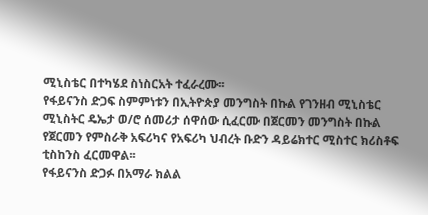ሚኒስቴር በተካሄደ ስነስርአት ተፈራረሙ፡፡
የፋይናንስ ድጋፍ ስምምነቱን በኢትዮጵያ መንግስት በኩል የገንዘብ ሚኒስቴር ሚኒስትር ዴኤታ ወ/ሮ ሰመሪታ ሰዋሰው ሲፈርሙ በጀርመን መንግስት በኩል የጀርመን የምስራቅ አፍሪካና የአፍሪካ ህብረት ቡድን ዳይሬክተር ሚስተር ክሪስቶፍ ቲስከንስ ፈርመዋል፡፡
የፋይናንስ ድጋፉ በአማራ ክልል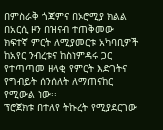በምስራቅ ጎጃምና በኦሮሚያ ክልል በአርሲ ዞን በዝናብ ተጠቅመው ክፍተኛ ምርት ለሚያመርቱ አካባቢዎች ከአየር ንብረቱና ከስነምዳሩ ጋር የተጣጣመ ዘላቂ የምርት እድገትና የግብይት ሰንሰለት ለማጠናከር የሚውል ነው፡፡
ፕሮጀክቱ በተለየ ትኩረት የሚያደርገው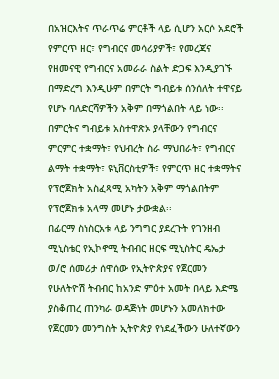በአዝርእትና ጥራጥሬ ምርቶች ላይ ሲሆን አርሶ አደሮች የምርጥ ዘር፣ የግብርና መሳሪያዎች፣ የመረጃና የዘመናዊ የግብርና አመራራ ስልት ድጋፍ እንዲያገኙ በማድረግ እንዲሁም በምርት ግብይቱ ሰንሰለት ተዋናይ የሆኑ ባለድርሻዎችን አቅም በማጎልበት ላይ ነው፡፡
በምርትና ግብይቱ አስተዋጽኦ ያላቸውን የግብርና ምርምር ተቋማት፣ የህብረት ስራ ማህበራት፣ የግብርና ልማት ተቋማት፣ ዩኒቨርስቲዎች፣ የምርጥ ዘር ተቋማትና የፕሮጀክት አስፈጻሚ አካትን አቅም ማጎልበትም የፕሮጀክቱ አላማ መሆኑ ታውቋል፡፡
በፊርማ ስነስርአቱ ላይ ንግግር ያደረጉት የገንዘብ ሚኒስቴር የኢኮኖሚ ትብብር ዘርፍ ሚኒስትር ዴኤታ ወ/ሮ ሰመሪታ ሰዋሰው የኢትዮጵያና የጀርመን የሁለትዮሽ ትብብር ከአንድ ምዕተ አመት በላይ እድሜ ያስቆጠረ ጠንካራ ወዳጅነት መሆኑን አመለክተው የጀርመን መንግስት ኢትዮጵያ የነደፈችውን ሁለተኛውን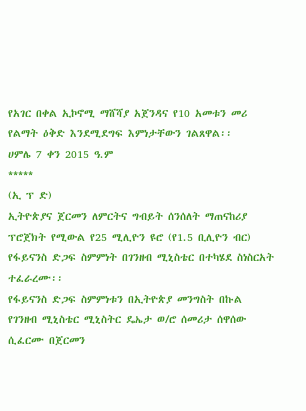የአገር በቀል ኢኮኖሚ ማሸሻያ አጀንዳና የ10 አመቱን መሪ የልማት ዕቅድ እንደሚደግፍ እምነታቸውን ገልጸዋል፡፡
ሀምሌ 7 ቀን 2015 ዓ.ም
*****
(ኢ ፕ ድ)
ኢትዮጵያና ጀርመን ለምርትና ግብይት ሰንሰለት ማጠናከሪያ ፕሮጀክት የሚውል የ25 ሚሊዮን ዩሮ (የ1.5 ቢሊዮን ብር) የፋይናንስ ድጋፍ ስምምነት በገንዘብ ሚኒስቴር በተካሄደ ስነስርአት ተፈራረሙ፡፡
የፋይናንስ ድጋፍ ስምምነቱን በኢትዮጵያ መንግስት በኩል የገንዘብ ሚኒስቴር ሚኒስትር ዴኤታ ወ/ሮ ሰመሪታ ሰዋሰው ሲፈርሙ በጀርመን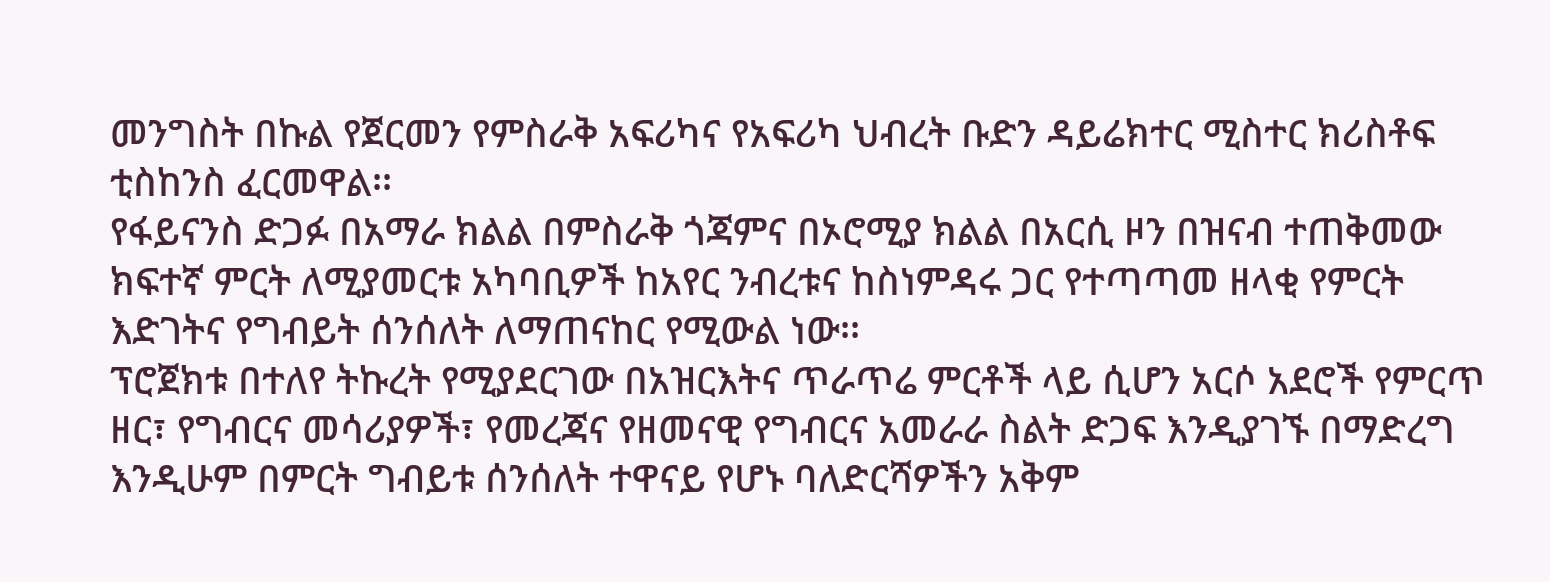መንግስት በኩል የጀርመን የምስራቅ አፍሪካና የአፍሪካ ህብረት ቡድን ዳይሬክተር ሚስተር ክሪስቶፍ ቲስከንስ ፈርመዋል፡፡
የፋይናንስ ድጋፉ በአማራ ክልል በምስራቅ ጎጃምና በኦሮሚያ ክልል በአርሲ ዞን በዝናብ ተጠቅመው ክፍተኛ ምርት ለሚያመርቱ አካባቢዎች ከአየር ንብረቱና ከስነምዳሩ ጋር የተጣጣመ ዘላቂ የምርት እድገትና የግብይት ሰንሰለት ለማጠናከር የሚውል ነው፡፡
ፕሮጀክቱ በተለየ ትኩረት የሚያደርገው በአዝርእትና ጥራጥሬ ምርቶች ላይ ሲሆን አርሶ አደሮች የምርጥ ዘር፣ የግብርና መሳሪያዎች፣ የመረጃና የዘመናዊ የግብርና አመራራ ስልት ድጋፍ እንዲያገኙ በማድረግ እንዲሁም በምርት ግብይቱ ሰንሰለት ተዋናይ የሆኑ ባለድርሻዎችን አቅም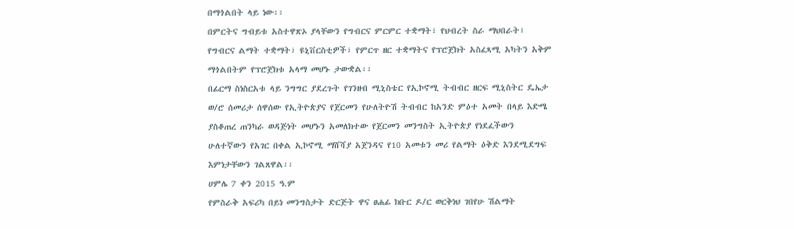በማጎልበት ላይ ነው፡፡
በምርትና ግብይቱ አስተዋጽኦ ያላቸውን የግብርና ምርምር ተቋማት፣ የህብረት ስራ ማህበራት፣ የግብርና ልማት ተቋማት፣ ዩኒቨርስቲዎች፣ የምርጥ ዘር ተቋማትና የፕሮጀክት አስፈጻሚ አካትን አቅም ማጎልበትም የፕሮጀክቱ አላማ መሆኑ ታውቋል፡፡
በፊርማ ስነስርአቱ ላይ ንግግር ያደረጉት የገንዘብ ሚኒስቴር የኢኮኖሚ ትብብር ዘርፍ ሚኒስትር ዴኤታ ወ/ሮ ሰመሪታ ሰዋሰው የኢትዮጵያና የጀርመን የሁለትዮሽ ትብብር ከአንድ ምዕተ አመት በላይ እድሜ ያስቆጠረ ጠንካራ ወዳጅነት መሆኑን አመለክተው የጀርመን መንግስት ኢትዮጵያ የነደፈችውን ሁለተኛውን የአገር በቀል ኢኮኖሚ ማሸሻያ አጀንዳና የ10 አመቱን መሪ የልማት ዕቅድ እንደሚደግፍ እምነታቸውን ገልጸዋል፡፡
ሀምሌ 7 ቀን 2015 ዓ.ም
የምስራቅ አፍሪካ በይነ መንግስታት ድርጅት ዋና ፀሐፊ ክቡር ዶ/ር ወርቅነህ ገበየሁ ሽልማት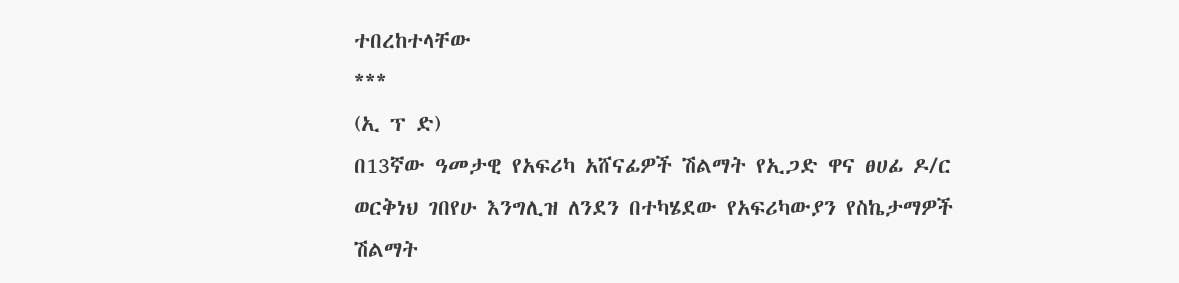ተበረከተላቸው
***
(ኢ ፕ ድ)
በ13ኛው ዓመታዊ የአፍሪካ አሸናፊዎች ሽልማት የኢጋድ ዋና ፀሀፊ ዶ/ር ወርቅነህ ገበየሁ እንግሊዝ ለንደን በተካሄደው የአፍሪካውያን የስኬታማዎች ሽልማት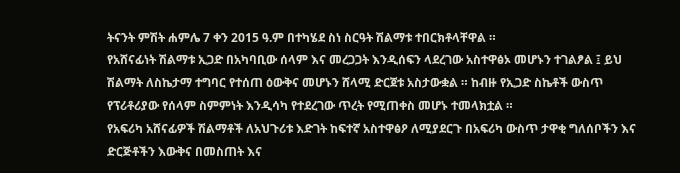ትናንት ምሽት ሐምሌ 7 ቀን 2015 ዓ.ም በተካሄደ ስነ ስርዓት ሽልማቱ ተበርክቶላቸዋል ።
የአሸናፊነት ሽልማቱ ኢጋድ በአካባቢው ሰላም እና መረጋጋት እንዲሰፍን ላደረገው አስተዋፅኦ መሆኑን ተገልፆል ፤ ይህ ሽልማት ለስኬታማ ተግባር የተሰጠ ዕውቅና መሆኑን ሸላሚ ድርጀቱ አስታውቋል ። ከብዙ የኢጋድ ስኬቶች ውስጥ የፕሪቶሪያው የሰላም ስምምነት እንዲሳካ የተደረገው ጥረት የሚጠቀስ መሆኑ ተመላክቷል ።
የአፍሪካ አሸናፊዎች ሽልማቶች ለአህጉሪቱ እድገት ከፍተኛ አስተዋፅዖ ለሚያደርጉ በአፍሪካ ውስጥ ታዋቂ ግለሰቦችን እና ድርጅቶችን እውቅና በመስጠት እና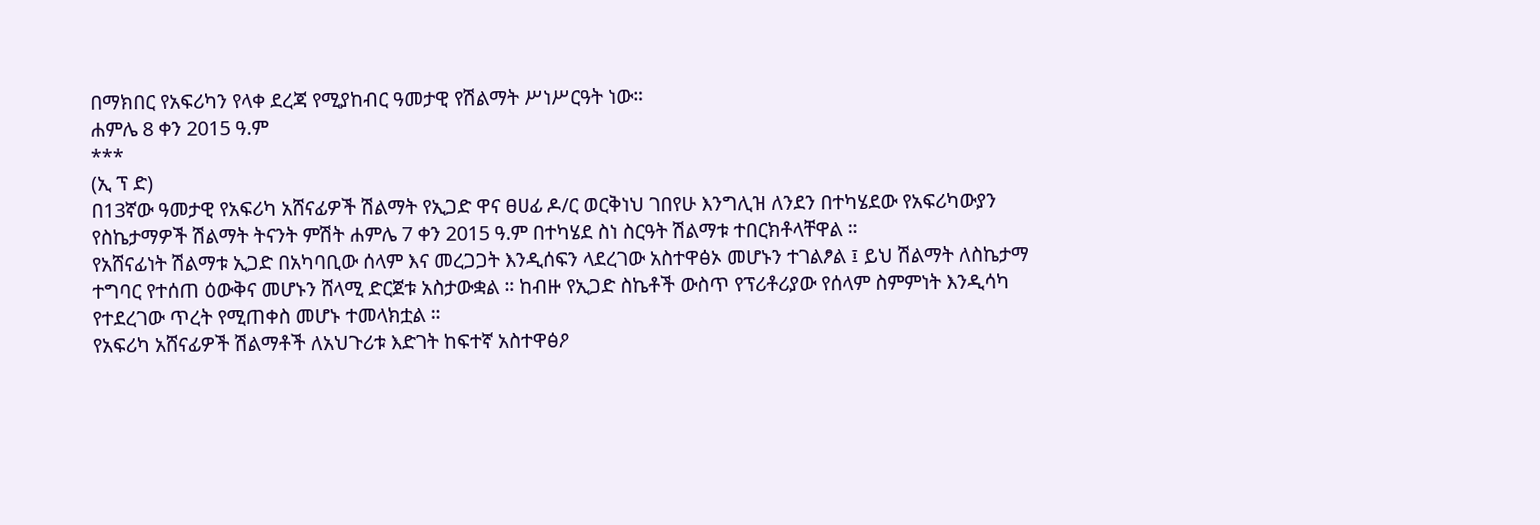በማክበር የአፍሪካን የላቀ ደረጃ የሚያከብር ዓመታዊ የሽልማት ሥነሥርዓት ነው።
ሐምሌ 8 ቀን 2015 ዓ.ም
***
(ኢ ፕ ድ)
በ13ኛው ዓመታዊ የአፍሪካ አሸናፊዎች ሽልማት የኢጋድ ዋና ፀሀፊ ዶ/ር ወርቅነህ ገበየሁ እንግሊዝ ለንደን በተካሄደው የአፍሪካውያን የስኬታማዎች ሽልማት ትናንት ምሽት ሐምሌ 7 ቀን 2015 ዓ.ም በተካሄደ ስነ ስርዓት ሽልማቱ ተበርክቶላቸዋል ።
የአሸናፊነት ሽልማቱ ኢጋድ በአካባቢው ሰላም እና መረጋጋት እንዲሰፍን ላደረገው አስተዋፅኦ መሆኑን ተገልፆል ፤ ይህ ሽልማት ለስኬታማ ተግባር የተሰጠ ዕውቅና መሆኑን ሸላሚ ድርጀቱ አስታውቋል ። ከብዙ የኢጋድ ስኬቶች ውስጥ የፕሪቶሪያው የሰላም ስምምነት እንዲሳካ የተደረገው ጥረት የሚጠቀስ መሆኑ ተመላክቷል ።
የአፍሪካ አሸናፊዎች ሽልማቶች ለአህጉሪቱ እድገት ከፍተኛ አስተዋፅዖ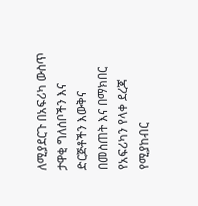ለሚያደርጉ በአፍሪካ ውስጥ ታዋቂ ግለሰቦችን እና ድርጅቶችን እውቅና በመስጠት እና በማክበር የአፍሪካን የላቀ ደረጃ የሚያከብር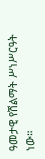ዓመታዊ የሽልማት ሥነሥርዓት ነው።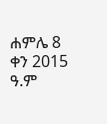ሐምሌ 8 ቀን 2015 ዓ.ም